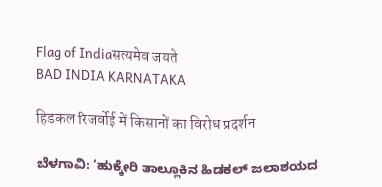Flag of Indiaसत्यमेव जयते
BAD INDIA KARNATAKA

हिडकल रिजर्वोई में किसानों का विरोध प्रदर्शन

ಬೆಳಗಾವಿ: ‘ಹುಕ್ಕೇರಿ ತಾಲ್ಲೂಕಿನ ಹಿಡಕಲ್ ಜಲಾಶಯದ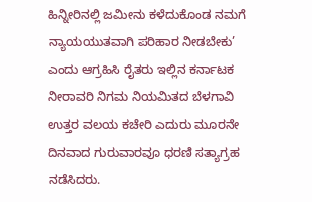ಹಿನ್ನೀರಿನಲ್ಲಿ ಜಮೀನು ಕಳೆದುಕೊಂಡ ನಮಗೆ ನ್ಯಾಯಯುತವಾಗಿ ಪರಿಹಾರ ನೀಡಬೇಕು’ ಎಂದು ಆಗ್ರಹಿಸಿ ರೈತರು ಇಲ್ಲಿನ ಕರ್ನಾಟಕ ನೀರಾವರಿ ನಿಗಮ ನಿಯಮಿತದ ಬೆಳಗಾವಿ ಉತ್ತರ ವಲಯ ಕಚೇರಿ ಎದುರು ಮೂರನೇ ದಿನವಾದ ಗುರುವಾರವೂ ಧರಣಿ ಸತ್ಯಾಗ್ರಹ ನಡೆಸಿದರು.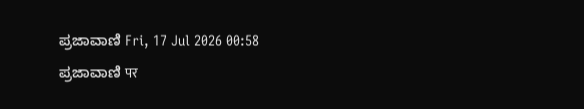ಪ್ರಜಾವಾಣಿ Fri, 17 Jul 2026 00:58
ಪ್ರಜಾವಾಣಿ पर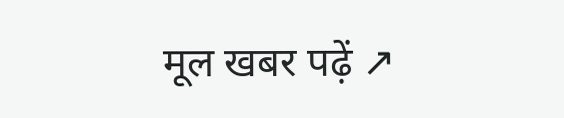मूल खबर पढ़ें ↗